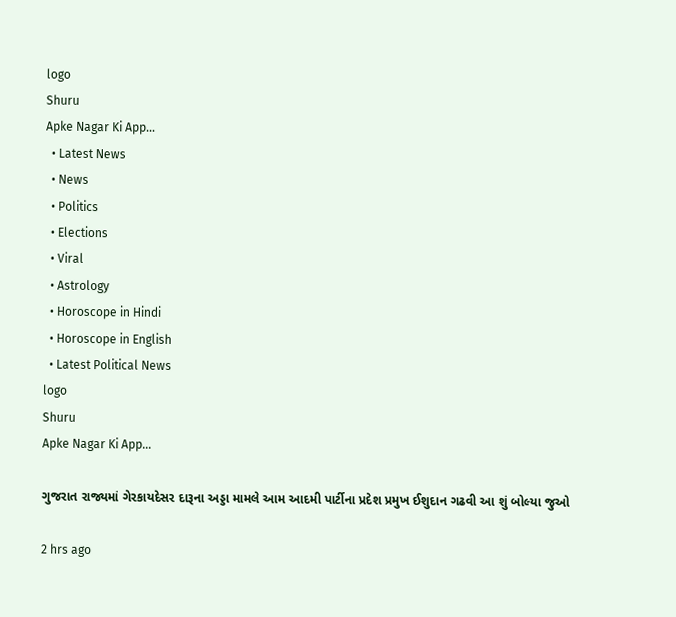logo
Shuru
Apke Nagar Ki App…
  • Latest News
  • News
  • Politics
  • Elections
  • Viral
  • Astrology
  • Horoscope in Hindi
  • Horoscope in English
  • Latest Political News
logo
Shuru
Apke Nagar Ki App…

ગુજરાત રાજ્યમાં ગેરકાયદેસર દારૂના અડ્ડા મામલે આમ આદમી પાર્ટીના પ્રદેશ પ્રમુખ ઈશુદાન ગઢવી આ શું બોલ્યા જુઓ

2 hrs ago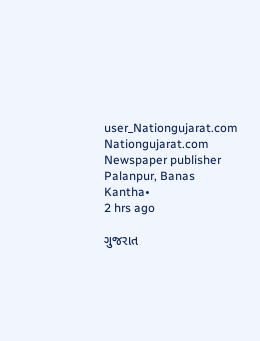user_Nationgujarat.com
Nationgujarat.com
Newspaper publisher Palanpur, Banas Kantha•
2 hrs ago

ગુજરાત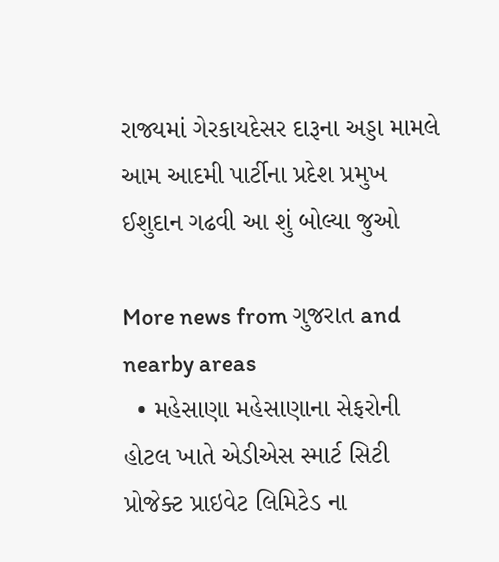રાજ્યમાં ગેરકાયદેસર દારૂના અડ્ડા મામલે આમ આદમી પાર્ટીના પ્રદેશ પ્રમુખ ઈશુદાન ગઢવી આ શું બોલ્યા જુઓ

More news from ગુજરાત and nearby areas
  • મહેસાણા મહેસાણાના સેફરોની હોટલ ખાતે એડીએસ સ્માર્ટ સિટી પ્રોજેક્ટ પ્રાઇવેટ લિમિટેડ ના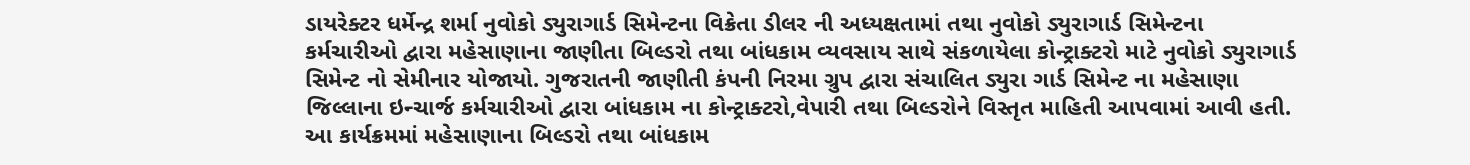ડાયરેક્ટર ધર્મેન્દ્ર શર્મા નુવોકો ડ્યુરાગાર્ડ સિમેન્ટના વિક્રેતા ડીલર ની અધ્યક્ષતામાં તથા નુવોકો ડ્યુરાગાર્ડ સિમેન્ટના કર્મચારીઓ દ્વારા મહેસાણાના જાણીતા બિલ્ડરો તથા બાંધકામ વ્યવસાય સાથે સંકળાયેલા કોન્ટ્રાક્ટરો માટે નુવોકો ડ્યુરાગાર્ડ સિમેન્ટ નો સેમીનાર યોજાયો. ગુજરાતની જાણીતી કંપની નિરમા ગ્રુપ દ્વારા સંચાલિત ડ્યુરા ગાર્ડ સિમેન્ટ ના મહેસાણા જિલ્લાના ઇન્ચાર્જ કર્મચારીઓ દ્વારા બાંધકામ ના કોન્ટ્રાક્ટરો,વેપારી તથા બિલ્ડરોને વિસ્તૃત માહિતી આપવામાં આવી હતી. આ કાર્યક્રમમાં મહેસાણાના બિલ્ડરો તથા બાંધકામ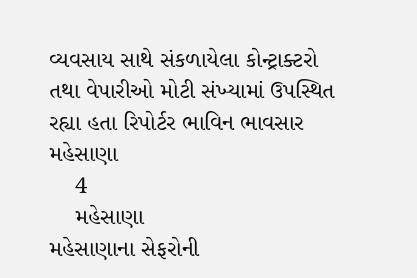વ્યવસાય સાથે સંકળાયેલા કોન્ટ્રાક્ટરો તથા વેપારીઓ મોટી સંખ્યામાં ઉપસ્થિત રહ્યા હતા રિપોર્ટર ભાવિન ભાવસાર મહેસાણા
    4
    મહેસાણા
મહેસાણાના સેફરોની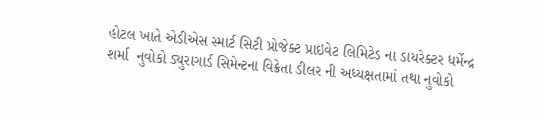હોટલ ખાતે એડીએસ સ્માર્ટ સિટી પ્રોજેક્ટ પ્રાઇવેટ લિમિટેડ ના ડાયરેક્ટર ધર્મેન્દ્ર શર્મા  નુવોકો ડ્યુરાગાર્ડ સિમેન્ટના વિક્રેતા ડીલર ની અધ્યક્ષતામાં તથા નુવોકો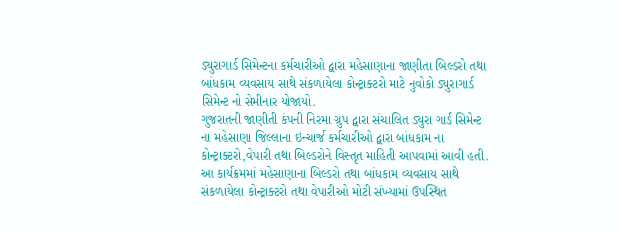ડ્યુરાગાર્ડ સિમેન્ટના કર્મચારીઓ દ્વારા મહેસાણાના જાણીતા બિલ્ડરો તથા બાંધકામ વ્યવસાય સાથે સંકળાયેલા કોન્ટ્રાક્ટરો માટે નુવોકો ડ્યુરાગાર્ડ સિમેન્ટ નો સેમીનાર યોજાયો.
ગુજરાતની જાણીતી કંપની નિરમા ગ્રુપ દ્વારા સંચાલિત ડ્યુરા ગાર્ડ સિમેન્ટ ના મહેસાણા જિલ્લાના ઇન્ચાર્જ કર્મચારીઓ દ્વારા બાંધકામ ના કોન્ટ્રાક્ટરો,વેપારી તથા બિલ્ડરોને વિસ્તૃત માહિતી આપવામાં આવી હતી.
આ કાર્યક્રમમાં મહેસાણાના બિલ્ડરો તથા બાંધકામ વ્યવસાય સાથે સંકળાયેલા કોન્ટ્રાક્ટરો તથા વેપારીઓ મોટી સંખ્યામાં ઉપસ્થિત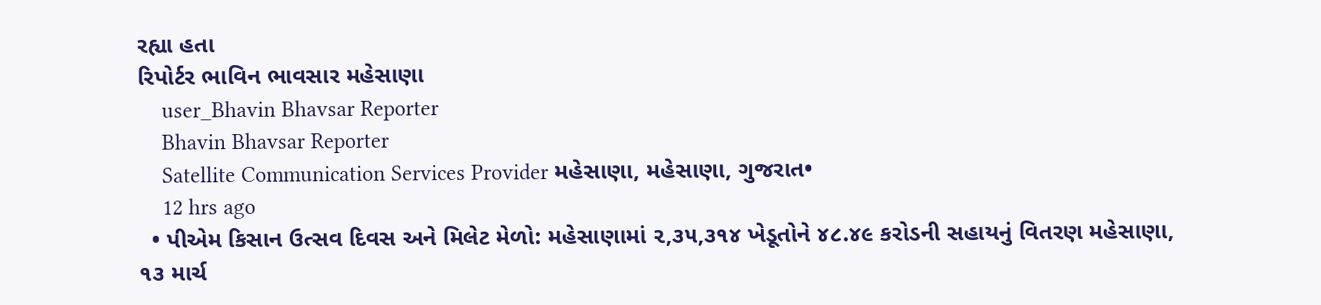રહ્યા હતા
રિપોર્ટર ભાવિન ભાવસાર મહેસાણા
    user_Bhavin Bhavsar Reporter
    Bhavin Bhavsar Reporter
    Satellite Communication Services Provider મહેસાણા, મહેસાણા, ગુજરાત•
    12 hrs ago
  • પીએમ કિસાન ઉત્સવ દિવસ અને મિલેટ મેળો: મહેસાણામાં ૨,૩૫,૩૧૪ ખેડૂતોને ૪૮.૪૯ કરોડની સહાયનું વિતરણ મહેસાણા, ૧૩ માર્ચ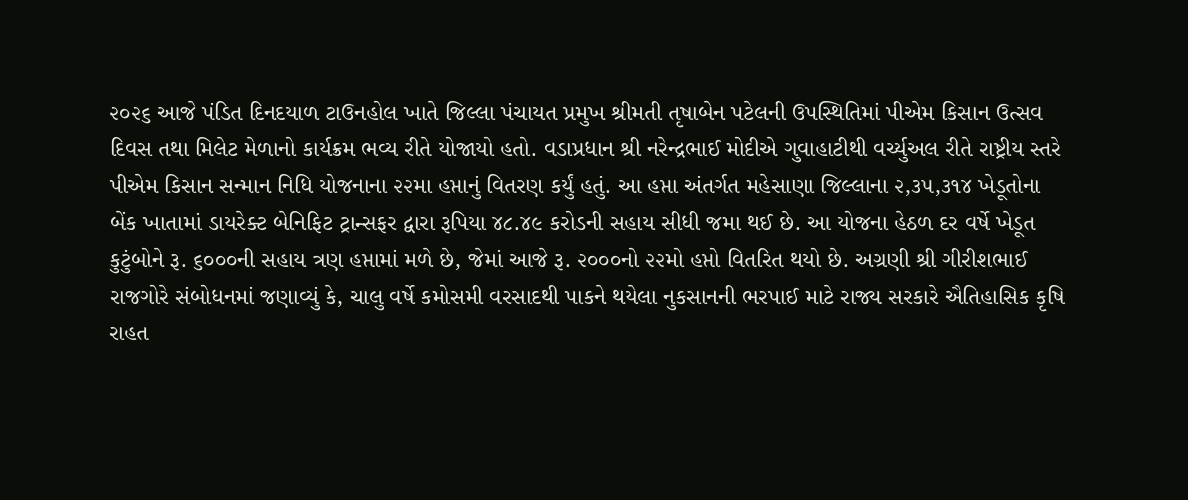૨૦૨૬ આજે પંડિત દિનદયાળ ટાઉનહોલ ખાતે જિલ્લા પંચાયત પ્રમુખ શ્રીમતી તૃષાબેન પટેલની ઉપસ્થિતિમાં પીએમ કિસાન ઉત્સવ દિવસ તથા મિલેટ મેળાનો કાર્યક્રમ ભવ્ય રીતે યોજાયો હતો. વડાપ્રધાન શ્રી નરેન્દ્રભાઈ મોદીએ ગુવાહાટીથી વર્ચ્યુઅલ રીતે રાષ્ટ્રીય સ્તરે પીએમ કિસાન સન્માન નિધિ યોજનાના ૨૨મા હપ્તાનું વિતરણ કર્યું હતું. આ હપ્તા અંતર્ગત મહેસાણા જિલ્લાના ૨,૩૫,૩૧૪ ખેડૂતોના બેંક ખાતામાં ડાયરેક્ટ બેનિફિટ ટ્રાન્સફર દ્વારા રૂપિયા ૪૮.૪૯ કરોડની સહાય સીધી જમા થઈ છે. આ યોજના હેઠળ દર વર્ષે ખેડૂત કુટુંબોને રૂ. ૬૦૦૦ની સહાય ત્રણ હપ્તામાં મળે છે, જેમાં આજે રૂ. ૨૦૦૦નો ૨૨મો હપ્તો વિતરિત થયો છે. અગ્રણી શ્રી ગીરીશભાઈ રાજગોરે સંબોધનમાં જણાવ્યું કે, ચાલુ વર્ષે કમોસમી વરસાદથી પાકને થયેલા નુકસાનની ભરપાઈ માટે રાજ્ય સરકારે ઐતિહાસિક કૃષિ રાહત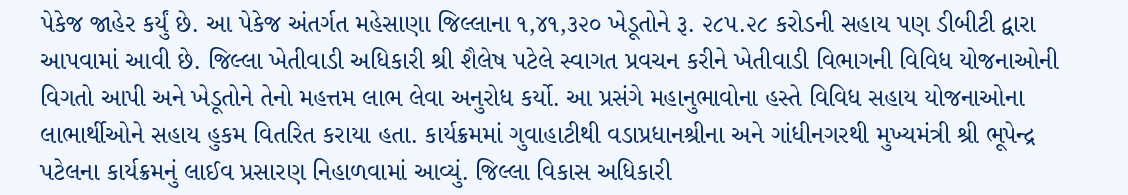પેકેજ જાહેર કર્યું છે. આ પેકેજ અંતર્ગત મહેસાણા જિલ્લાના ૧,૪૧,૩૨૦ ખેડૂતોને રૂ. ૨૮૫.૨૮ કરોડની સહાય પણ ડીબીટી દ્વારા આપવામાં આવી છે. જિલ્લા ખેતીવાડી અધિકારી શ્રી શૈલેષ પટેલે સ્વાગત પ્રવચન કરીને ખેતીવાડી વિભાગની વિવિધ યોજનાઓની વિગતો આપી અને ખેડૂતોને તેનો મહત્તમ લાભ લેવા અનુરોધ કર્યો. આ પ્રસંગે મહાનુભાવોના હસ્તે વિવિધ સહાય યોજનાઓના લાભાર્થીઓને સહાય હુકમ વિતરિત કરાયા હતા. કાર્યક્રમમાં ગુવાહાટીથી વડાપ્રધાનશ્રીના અને ગાંધીનગરથી મુખ્યમંત્રી શ્રી ભૂપેન્દ્ર પટેલના કાર્યક્રમનું લાઈવ પ્રસારણ નિહાળવામાં આવ્યું. જિલ્લા વિકાસ અધિકારી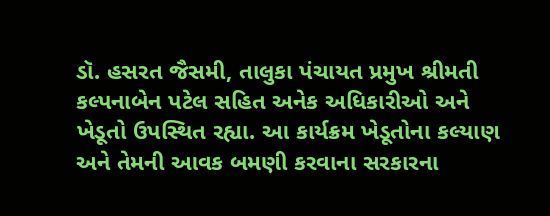ડૉ. હસરત જૈસમી, તાલુકા પંચાયત પ્રમુખ શ્રીમતી કલ્પનાબેન પટેલ સહિત અનેક અધિકારીઓ અને ખેડૂતો ઉપસ્થિત રહ્યા. આ કાર્યક્રમ ખેડૂતોના કલ્યાણ અને તેમની આવક બમણી કરવાના સરકારના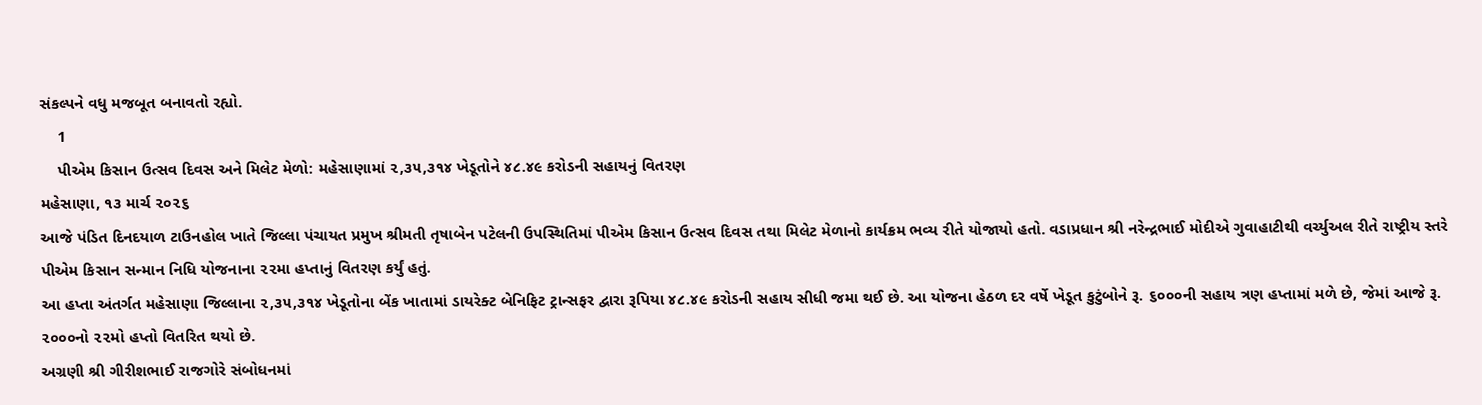સંકલ્પને વધુ મજબૂત બનાવતો રહ્યો.
    1
    પીએમ કિસાન ઉત્સવ દિવસ અને મિલેટ મેળો: મહેસાણામાં ૨,૩૫,૩૧૪ ખેડૂતોને ૪૮.૪૯ કરોડની સહાયનું વિતરણ
મહેસાણા, ૧૩ માર્ચ ૨૦૨૬
આજે પંડિત દિનદયાળ ટાઉનહોલ ખાતે જિલ્લા પંચાયત પ્રમુખ શ્રીમતી તૃષાબેન પટેલની ઉપસ્થિતિમાં પીએમ કિસાન ઉત્સવ દિવસ તથા મિલેટ મેળાનો કાર્યક્રમ ભવ્ય રીતે યોજાયો હતો. વડાપ્રધાન શ્રી નરેન્દ્રભાઈ મોદીએ ગુવાહાટીથી વર્ચ્યુઅલ રીતે રાષ્ટ્રીય સ્તરે પીએમ કિસાન સન્માન નિધિ યોજનાના ૨૨મા હપ્તાનું વિતરણ કર્યું હતું.
આ હપ્તા અંતર્ગત મહેસાણા જિલ્લાના ૨,૩૫,૩૧૪ ખેડૂતોના બેંક ખાતામાં ડાયરેક્ટ બેનિફિટ ટ્રાન્સફર દ્વારા રૂપિયા ૪૮.૪૯ કરોડની સહાય સીધી જમા થઈ છે. આ યોજના હેઠળ દર વર્ષે ખેડૂત કુટુંબોને રૂ. ૬૦૦૦ની સહાય ત્રણ હપ્તામાં મળે છે, જેમાં આજે રૂ. ૨૦૦૦નો ૨૨મો હપ્તો વિતરિત થયો છે.
અગ્રણી શ્રી ગીરીશભાઈ રાજગોરે સંબોધનમાં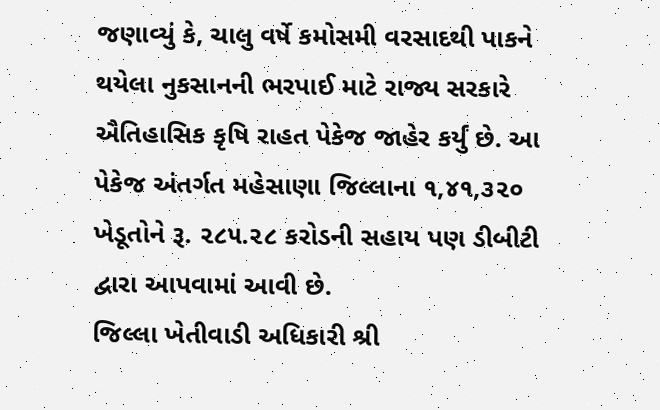જણાવ્યું કે, ચાલુ વર્ષે કમોસમી વરસાદથી પાકને થયેલા નુકસાનની ભરપાઈ માટે રાજ્ય સરકારે ઐતિહાસિક કૃષિ રાહત પેકેજ જાહેર કર્યું છે. આ પેકેજ અંતર્ગત મહેસાણા જિલ્લાના ૧,૪૧,૩૨૦ ખેડૂતોને રૂ. ૨૮૫.૨૮ કરોડની સહાય પણ ડીબીટી દ્વારા આપવામાં આવી છે.
જિલ્લા ખેતીવાડી અધિકારી શ્રી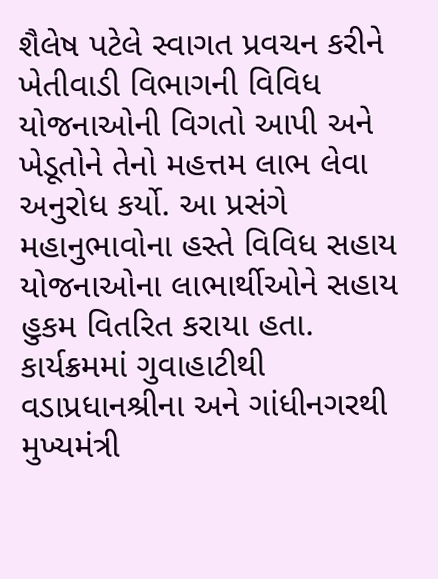શૈલેષ પટેલે સ્વાગત પ્રવચન કરીને ખેતીવાડી વિભાગની વિવિધ યોજનાઓની વિગતો આપી અને ખેડૂતોને તેનો મહત્તમ લાભ લેવા અનુરોધ કર્યો. આ પ્રસંગે મહાનુભાવોના હસ્તે વિવિધ સહાય યોજનાઓના લાભાર્થીઓને સહાય હુકમ વિતરિત કરાયા હતા.
કાર્યક્રમમાં ગુવાહાટીથી વડાપ્રધાનશ્રીના અને ગાંધીનગરથી મુખ્યમંત્રી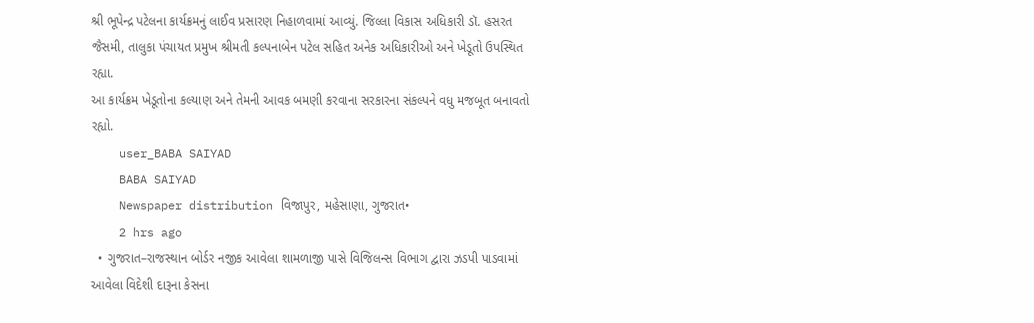શ્રી ભૂપેન્દ્ર પટેલના કાર્યક્રમનું લાઈવ પ્રસારણ નિહાળવામાં આવ્યું. જિલ્લા વિકાસ અધિકારી ડૉ. હસરત જૈસમી, તાલુકા પંચાયત પ્રમુખ શ્રીમતી કલ્પનાબેન પટેલ સહિત અનેક અધિકારીઓ અને ખેડૂતો ઉપસ્થિત રહ્યા.
આ કાર્યક્રમ ખેડૂતોના કલ્યાણ અને તેમની આવક બમણી કરવાના સરકારના સંકલ્પને વધુ મજબૂત બનાવતો રહ્યો.
    user_BABA SAIYAD
    BABA SAIYAD
    Newspaper distribution વિજાપુર, મહેસાણા, ગુજરાત•
    2 hrs ago
  • ગુજરાત–રાજસ્થાન બોર્ડર નજીક આવેલા શામળાજી પાસે વિજિલન્સ વિભાગ દ્વારા ઝડપી પાડવામાં આવેલા વિદેશી દારૂના કેસના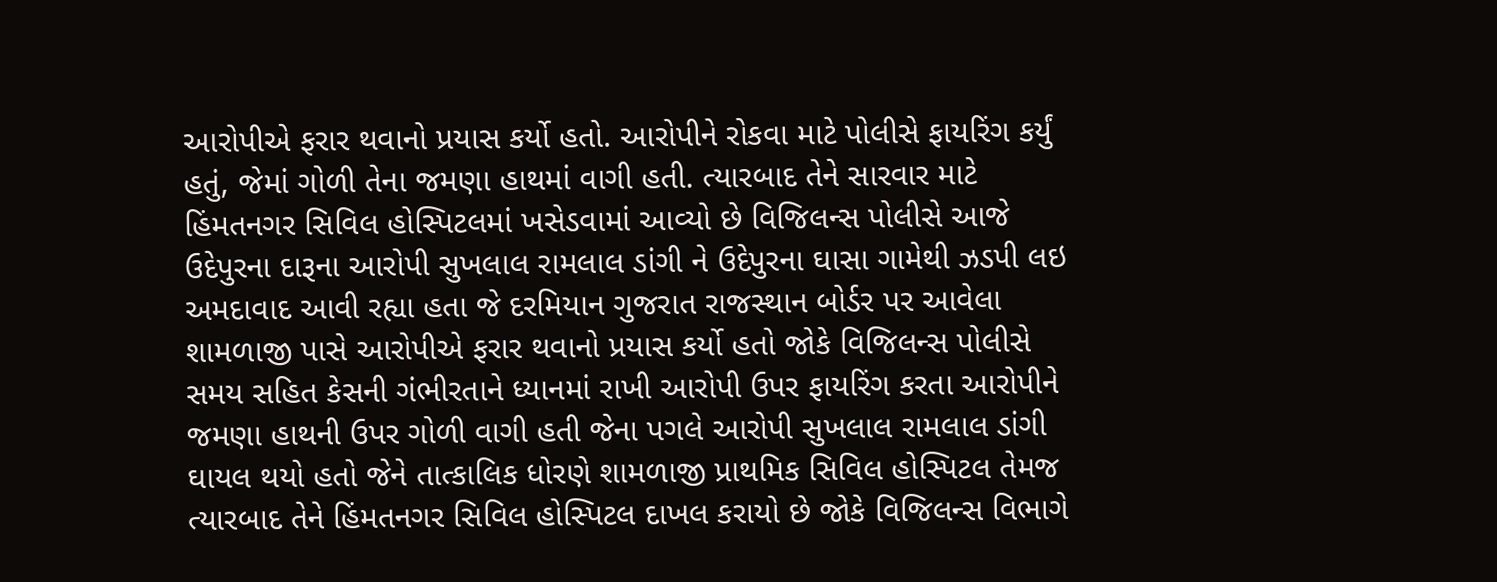આરોપીએ ફરાર થવાનો પ્રયાસ કર્યો હતો. આરોપીને રોકવા માટે પોલીસે ફાયરિંગ કર્યું હતું, જેમાં ગોળી તેના જમણા હાથમાં વાગી હતી. ત્યારબાદ તેને સારવાર માટે હિંમતનગર સિવિલ હોસ્પિટલમાં ખસેડવામાં આવ્યો છે વિજિલન્સ પોલીસે આજે ઉદેપુરના દારૂના આરોપી સુખલાલ રામલાલ ડાંગી ને ઉદેપુરના ઘાસા ગામેથી ઝડપી લઇ અમદાવાદ આવી રહ્યા હતા જે દરમિયાન ગુજરાત રાજસ્થાન બોર્ડર પર આવેલા શામળાજી પાસે આરોપીએ ફરાર થવાનો પ્રયાસ કર્યો હતો જોકે વિજિલન્સ પોલીસે સમય સહિત કેસની ગંભીરતાને ધ્યાનમાં રાખી આરોપી ઉપર ફાયરિંગ કરતા આરોપીને જમણા હાથની ઉપર ગોળી વાગી હતી જેના પગલે આરોપી સુખલાલ રામલાલ ડાંગી ઘાયલ થયો હતો જેને તાત્કાલિક ધોરણે શામળાજી પ્રાથમિક સિવિલ હોસ્પિટલ તેમજ ત્યારબાદ તેને હિંમતનગર સિવિલ હોસ્પિટલ દાખલ કરાયો છે જોકે વિજિલન્સ વિભાગે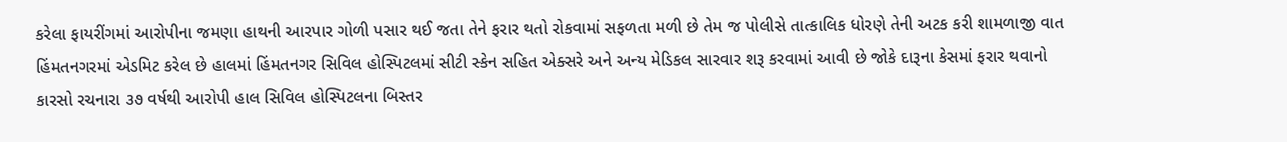કરેલા ફાયરીંગમાં આરોપીના જમણા હાથની આરપાર ગોળી પસાર થઈ જતા તેને ફરાર થતો રોકવામાં સફળતા મળી છે તેમ જ પોલીસે તાત્કાલિક ધોરણે તેની અટક કરી શામળાજી વાત હિંમતનગરમાં એડમિટ કરેલ છે હાલમાં હિંમતનગર સિવિલ હોસ્પિટલમાં સીટી સ્કેન સહિત એક્સરે અને અન્ય મેડિકલ સારવાર શરૂ કરવામાં આવી છે જોકે દારૂના કેસમાં ફરાર થવાનો કારસો રચનારા ૩૭ વર્ષથી આરોપી હાલ સિવિલ હોસ્પિટલના બિસ્તર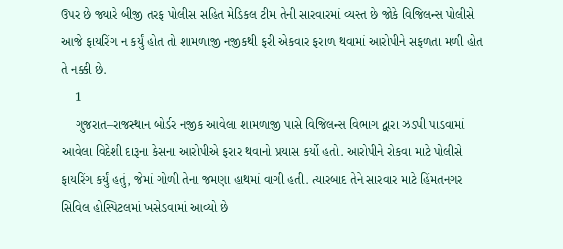ઉપર છે જ્યારે બીજી તરફ પોલીસ સહિત મેડિકલ ટીમ તેની સારવારમાં વ્યસ્ત છે જોકે વિજિલન્સ પોલીસે આજે ફાયરિંગ ન કર્યું હોત તો શામળાજી નજીકથી ફરી એકવાર ફરાળ થવામાં આરોપીને સફળતા મળી હોત તે નક્કી છે.
    1
    ગુજરાત–રાજસ્થાન બોર્ડર નજીક આવેલા શામળાજી પાસે વિજિલન્સ વિભાગ દ્વારા ઝડપી પાડવામાં આવેલા વિદેશી દારૂના કેસના આરોપીએ ફરાર થવાનો પ્રયાસ કર્યો હતો. આરોપીને રોકવા માટે પોલીસે ફાયરિંગ કર્યું હતું, જેમાં ગોળી તેના જમણા હાથમાં વાગી હતી. ત્યારબાદ તેને સારવાર માટે હિંમતનગર સિવિલ હોસ્પિટલમાં ખસેડવામાં આવ્યો છે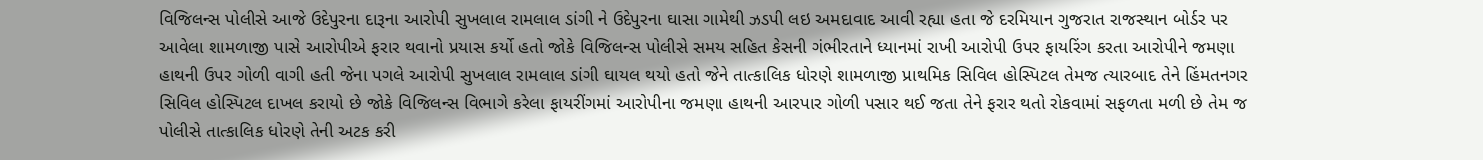વિજિલન્સ પોલીસે આજે ઉદેપુરના દારૂના આરોપી સુખલાલ રામલાલ ડાંગી ને ઉદેપુરના ઘાસા ગામેથી ઝડપી લઇ અમદાવાદ આવી રહ્યા હતા જે દરમિયાન ગુજરાત રાજસ્થાન બોર્ડર પર આવેલા શામળાજી પાસે આરોપીએ ફરાર થવાનો પ્રયાસ કર્યો હતો જોકે વિજિલન્સ પોલીસે સમય સહિત કેસની ગંભીરતાને ધ્યાનમાં રાખી આરોપી ઉપર ફાયરિંગ કરતા આરોપીને જમણા હાથની ઉપર ગોળી વાગી હતી જેના પગલે આરોપી સુખલાલ રામલાલ ડાંગી ઘાયલ થયો હતો જેને તાત્કાલિક ધોરણે શામળાજી પ્રાથમિક સિવિલ હોસ્પિટલ તેમજ ત્યારબાદ તેને હિંમતનગર સિવિલ હોસ્પિટલ દાખલ કરાયો છે જોકે વિજિલન્સ વિભાગે કરેલા ફાયરીંગમાં આરોપીના જમણા હાથની આરપાર ગોળી પસાર થઈ જતા તેને ફરાર થતો રોકવામાં સફળતા મળી છે તેમ જ પોલીસે તાત્કાલિક ધોરણે તેની અટક કરી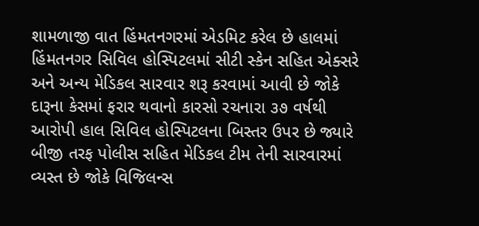શામળાજી વાત હિંમતનગરમાં એડમિટ કરેલ છે હાલમાં હિંમતનગર સિવિલ હોસ્પિટલમાં સીટી સ્કેન સહિત એક્સરે અને અન્ય મેડિકલ સારવાર શરૂ કરવામાં આવી છે જોકે દારૂના કેસમાં ફરાર થવાનો કારસો રચનારા ૩૭ વર્ષથી આરોપી હાલ સિવિલ હોસ્પિટલના બિસ્તર ઉપર છે જ્યારે બીજી તરફ પોલીસ સહિત મેડિકલ ટીમ તેની સારવારમાં વ્યસ્ત છે જોકે વિજિલન્સ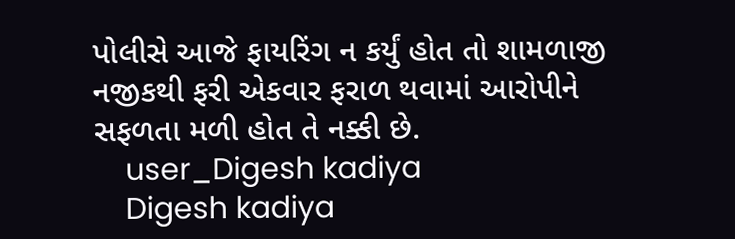પોલીસે આજે ફાયરિંગ ન કર્યું હોત તો શામળાજી નજીકથી ફરી એકવાર ફરાળ થવામાં આરોપીને સફળતા મળી હોત તે નક્કી છે.
    user_Digesh kadiya
    Digesh kadiya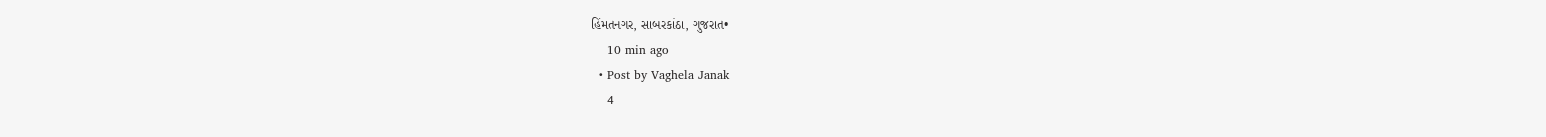હિંમતનગર, સાબરકાંઠા, ગુજરાત•
    10 min ago
  • Post by Vaghela Janak
    4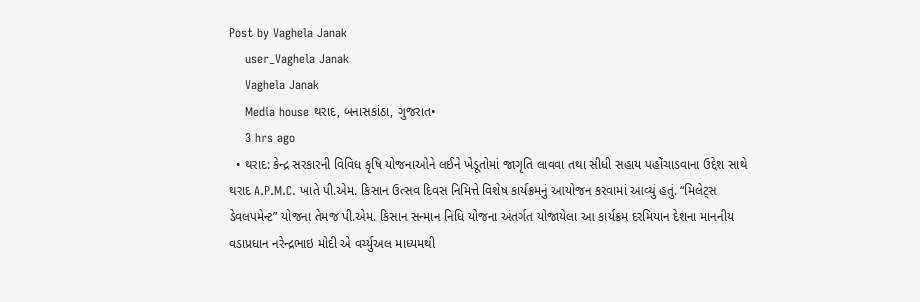Post by Vaghela Janak
    user_Vaghela Janak
    Vaghela Janak
    Media house થરાદ, બનાસકાંઠા, ગુજરાત•
    3 hrs ago
  • થરાદ: કેન્દ્ર સરકારની વિવિધ કૃષિ યોજનાઓને લઈને ખેડૂતોમાં જાગૃતિ લાવવા તથા સીધી સહાય પહોંચાડવાના ઉદ્દેશ સાથે થરાદ A.P.M.C. ખાતે પી.એમ. કિસાન ઉત્સવ દિવસ નિમિત્તે વિશેષ કાર્યક્રમનું આયોજન કરવામાં આવ્યું હતું. “મિલેટ્સ ડેવલપમેન્ટ” યોજના તેમજ પી.એમ. કિસાન સન્માન નિધિ યોજના અંતર્ગત યોજાયેલા આ કાર્યક્રમ દરમિયાન દેશના માનનીય વડાપ્રધાન નરેન્દ્રભાઇ મોદી એ વર્ચ્યુઅલ માધ્યમથી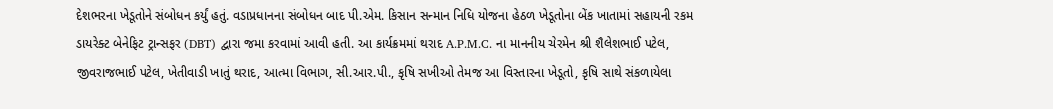દેશભરના ખેડૂતોને સંબોધન કર્યું હતું. વડાપ્રધાનના સંબોધન બાદ પી.એમ. કિસાન સન્માન નિધિ યોજના હેઠળ ખેડૂતોના બેંક ખાતામાં સહાયની રકમ ડાયરેક્ટ બેનેફિટ ટ્રાન્સફર (DBT) દ્વારા જમા કરવામાં આવી હતી. આ કાર્યક્રમમાં થરાદ A.P.M.C. ના માનનીય ચેરમેન શ્રી શૈલેશભાઈ પટેલ, જીવરાજભાઈ પટેલ, ખેતીવાડી ખાતું થરાદ, આત્મા વિભાગ, સી.આર.પી., કૃષિ સખીઓ તેમજ આ વિસ્તારના ખેડૂતો, કૃષિ સાથે સંકળાયેલા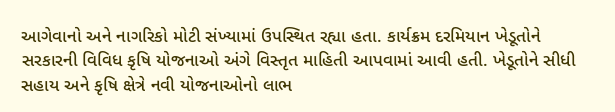આગેવાનો અને નાગરિકો મોટી સંખ્યામાં ઉપસ્થિત રહ્યા હતા. કાર્યક્રમ દરમિયાન ખેડૂતોને સરકારની વિવિધ કૃષિ યોજનાઓ અંગે વિસ્તૃત માહિતી આપવામાં આવી હતી. ખેડૂતોને સીધી સહાય અને કૃષિ ક્ષેત્રે નવી યોજનાઓનો લાભ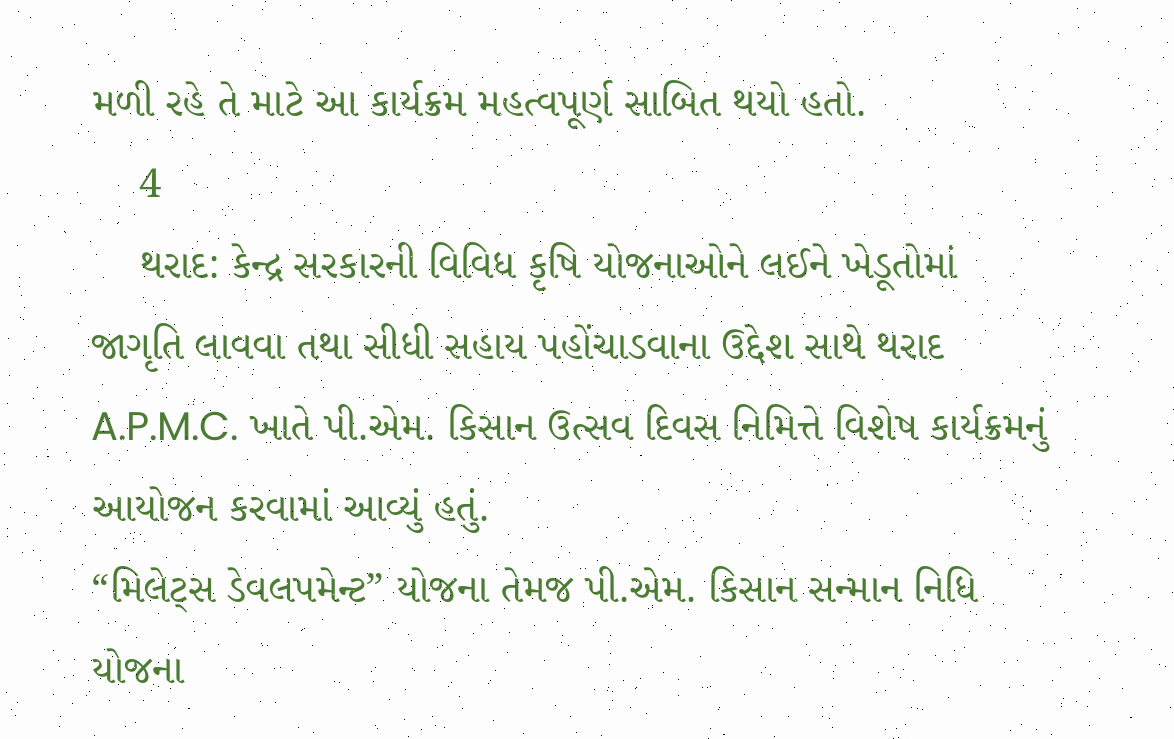મળી રહે તે માટે આ કાર્યક્રમ મહત્વપૂર્ણ સાબિત થયો હતો.
    4
    થરાદ: કેન્દ્ર સરકારની વિવિધ કૃષિ યોજનાઓને લઈને ખેડૂતોમાં જાગૃતિ લાવવા તથા સીધી સહાય પહોંચાડવાના ઉદ્દેશ સાથે થરાદ A.P.M.C. ખાતે પી.એમ. કિસાન ઉત્સવ દિવસ નિમિત્તે વિશેષ કાર્યક્રમનું આયોજન કરવામાં આવ્યું હતું.
“મિલેટ્સ ડેવલપમેન્ટ” યોજના તેમજ પી.એમ. કિસાન સન્માન નિધિ યોજના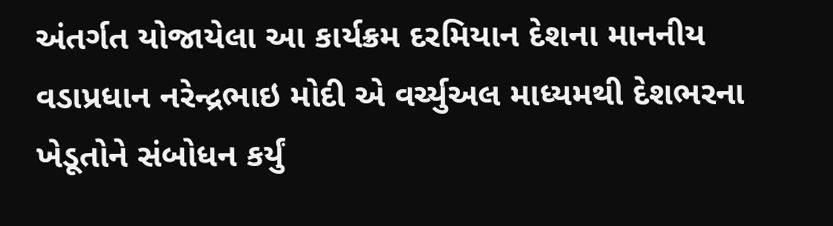અંતર્ગત યોજાયેલા આ કાર્યક્રમ દરમિયાન દેશના માનનીય વડાપ્રધાન નરેન્દ્રભાઇ મોદી એ વર્ચ્યુઅલ માધ્યમથી દેશભરના ખેડૂતોને સંબોધન કર્યું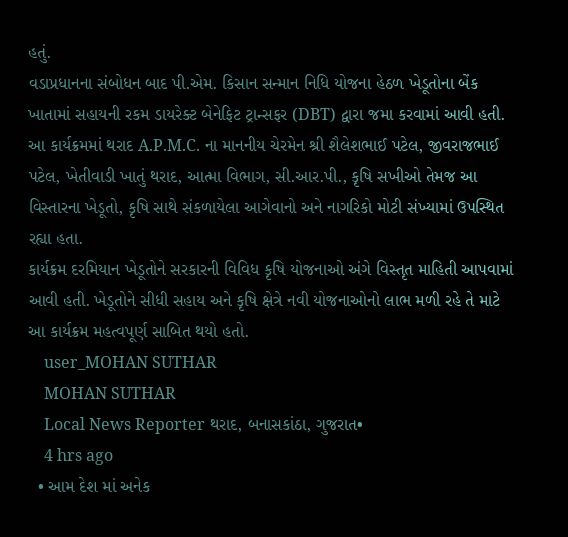હતું.
વડાપ્રધાનના સંબોધન બાદ પી.એમ. કિસાન સન્માન નિધિ યોજના હેઠળ ખેડૂતોના બેંક ખાતામાં સહાયની રકમ ડાયરેક્ટ બેનેફિટ ટ્રાન્સફર (DBT) દ્વારા જમા કરવામાં આવી હતી.
આ કાર્યક્રમમાં થરાદ A.P.M.C. ના માનનીય ચેરમેન શ્રી શૈલેશભાઈ પટેલ, જીવરાજભાઈ પટેલ, ખેતીવાડી ખાતું થરાદ, આત્મા વિભાગ, સી.આર.પી., કૃષિ સખીઓ તેમજ આ વિસ્તારના ખેડૂતો, કૃષિ સાથે સંકળાયેલા આગેવાનો અને નાગરિકો મોટી સંખ્યામાં ઉપસ્થિત રહ્યા હતા.
કાર્યક્રમ દરમિયાન ખેડૂતોને સરકારની વિવિધ કૃષિ યોજનાઓ અંગે વિસ્તૃત માહિતી આપવામાં આવી હતી. ખેડૂતોને સીધી સહાય અને કૃષિ ક્ષેત્રે નવી યોજનાઓનો લાભ મળી રહે તે માટે આ કાર્યક્રમ મહત્વપૂર્ણ સાબિત થયો હતો.
    user_MOHAN SUTHAR
    MOHAN SUTHAR
    Local News Reporter થરાદ, બનાસકાંઠા, ગુજરાત•
    4 hrs ago
  • આમ દેશ માં અનેક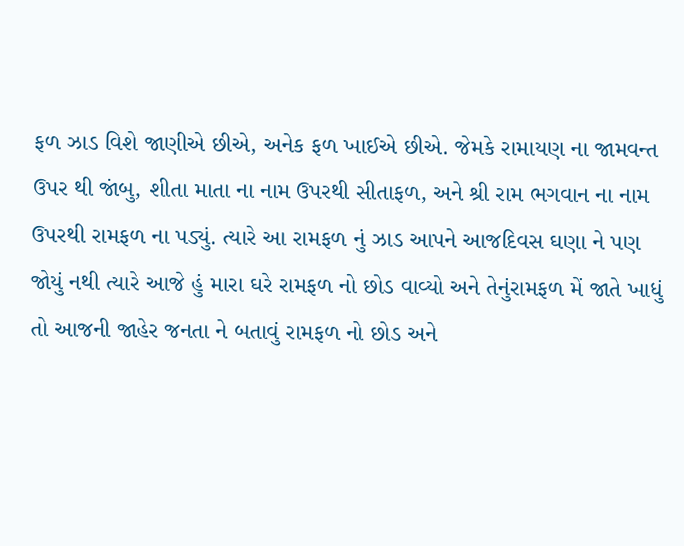ફળ ઝાડ વિશે જાણીએ છીએ, અનેક ફળ ખાઈએ છીએ. જેમકે રામાયણ ના જામવન્ત ઉપર થી જાંબુ, શીતા માતા ના નામ ઉપરથી સીતાફળ, અને શ્રી રામ ભગવાન ના નામ ઉપરથી રામફળ ના પડ્યું. ત્યારે આ રામફળ નું ઝાડ આપને આજદિવસ ઘણા ને પણ જોયું નથી ત્યારે આજે હું મારા ઘરે રામફળ નો છોડ વાવ્યો અને તેનુંરામફળ મેં જાતે ખાધું તો આજની જાહેર જનતા ને બતાવું રામફળ નો છોડ અને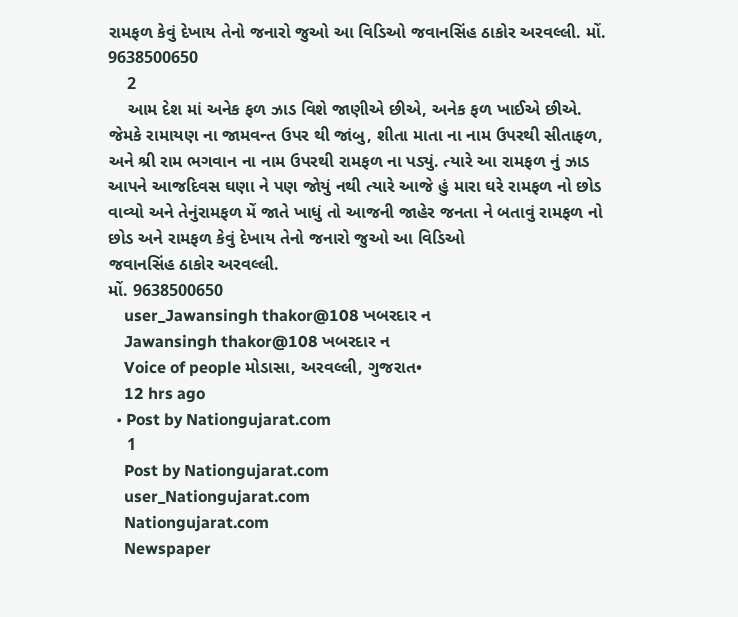રામફળ કેવું દેખાય તેનો જનારો જુઓ આ વિડિઓ જવાનસિંહ ઠાકોર અરવલ્લી. મોં. 9638500650
    2
    આમ દેશ માં અનેક ફળ ઝાડ વિશે જાણીએ છીએ, અનેક ફળ ખાઈએ છીએ. જેમકે રામાયણ ના જામવન્ત ઉપર થી જાંબુ, શીતા માતા ના નામ ઉપરથી સીતાફળ, અને શ્રી રામ ભગવાન ના નામ ઉપરથી રામફળ ના પડ્યું. ત્યારે આ રામફળ નું ઝાડ આપને આજદિવસ ઘણા ને પણ જોયું નથી ત્યારે આજે હું મારા ઘરે રામફળ નો છોડ વાવ્યો અને તેનુંરામફળ મેં જાતે ખાધું તો આજની જાહેર જનતા ને બતાવું રામફળ નો છોડ અને રામફળ કેવું દેખાય તેનો જનારો જુઓ આ વિડિઓ
જવાનસિંહ ઠાકોર અરવલ્લી.
મોં. 9638500650
    user_Jawansingh thakor@108 ખબરદાર ન
    Jawansingh thakor@108 ખબરદાર ન
    Voice of people મોડાસા, અરવલ્લી, ગુજરાત•
    12 hrs ago
  • Post by Nationgujarat.com
    1
    Post by Nationgujarat.com
    user_Nationgujarat.com
    Nationgujarat.com
    Newspaper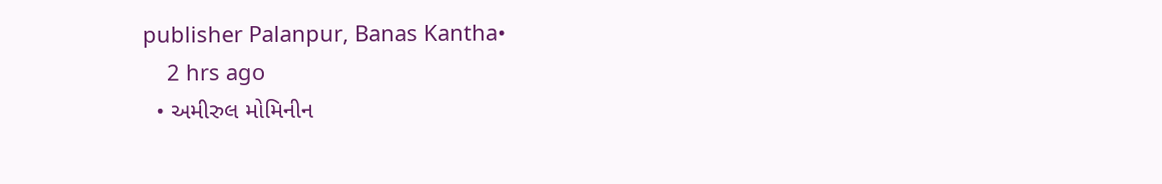publisher Palanpur, Banas Kantha•
    2 hrs ago
  • અમીરુલ મોમિનીન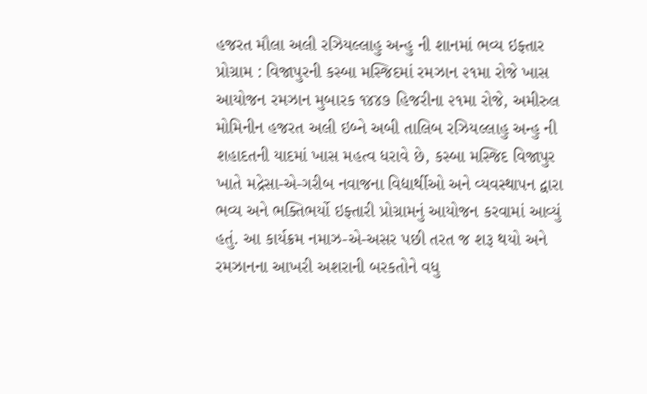હજરત મૌલા અલી રઝિયલ્લાહુ અન્હુ ની શાનમાં ભવ્ય ઇફ્તાર પ્રોગ્રામ : વિજાપુરની કસ્બા મસ્જિદમાં રમઝાન ૨૧મા રોજે ખાસ આયોજન રમઝાન મુબારક ૧૪૪૭ હિજરીના ૨૧મા રોજે, અમીરુલ મોમિનીન હજરત અલી ઇબ્ને અબી તાલિબ રઝિયલ્લાહુ અન્હુ ની શહાદતની યાદમાં ખાસ મહત્વ ધરાવે છે, કસ્બા મસ્જિદ વિજાપુર ખાતે મદ્રેસા-એ-ગરીબ નવાજના વિદ્યાર્થીઓ અને વ્યવસ્થાપન દ્વારા ભવ્ય અને ભક્તિભર્યો ઇફ્તારી પ્રોગ્રામનું આયોજન કરવામાં આવ્યું હતું. આ કાર્યક્રમ નમાઝ-એ-અસર પછી તરત જ શરૂ થયો અને રમઝાનના આખરી અશરાની બરકતોને વધુ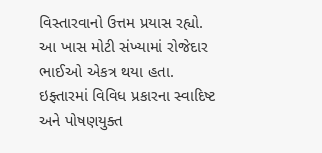વિસ્તારવાનો ઉત્તમ પ્રયાસ રહ્યો. આ ખાસ મોટી સંખ્યામાં રોજેદાર ભાઈઓ એકત્ર થયા હતા. ઇફ્તારમાં વિવિધ પ્રકારના સ્વાદિષ્ટ અને પોષણયુક્ત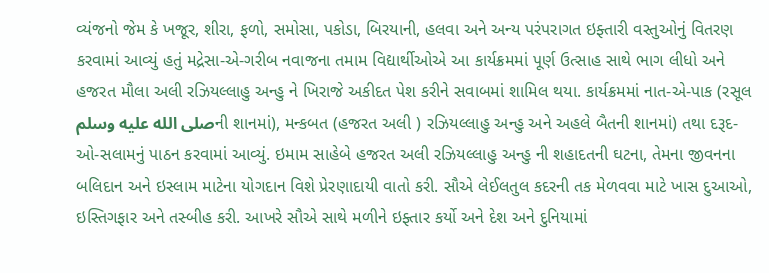વ્યંજનો જેમ કે ખજૂર, શીરા, ફળો, સમોસા, પકોડા, બિરયાની, હલવા અને અન્ય પરંપરાગત ઇફ્તારી વસ્તુઓનું વિતરણ કરવામાં આવ્યું હતું મદ્રેસા-એ-ગરીબ નવાજના તમામ વિદ્યાર્થીઓએ આ કાર્યક્રમમાં પૂર્ણ ઉત્સાહ સાથે ભાગ લીધો અને હજરત મૌલા અલી રઝિયલ્લાહુ અન્હુ ને ખિરાજે અકીદત પેશ કરીને સવાબમાં શામિલ થયા. કાર્યક્રમમાં નાત-એ-પાક (રસૂલ صلى الله عليه وسلمની શાનમાં), મન્કબત (હજરત અલી ) રઝિયલ્લાહુ અન્હુ અને અહલે બૈતની શાનમાં) તથા દરૂદ-ઓ-સલામનું પાઠન કરવામાં આવ્યું. ઇમામ સાહેબે હજરત અલી રઝિયલ્લાહુ અન્હુ ની શહાદતની ઘટના, તેમના જીવનના બલિદાન અને ઇસ્લામ માટેના યોગદાન વિશે પ્રેરણાદાયી વાતો કરી. સૌએ લેઈલતુલ કદરની તક મેળવવા માટે ખાસ દુઆઓ, ઇસ્તિગફાર અને તસ્બીહ કરી. આખરે સૌએ સાથે મળીને ઇફ્તાર કર્યો અને દેશ અને દુનિયામાં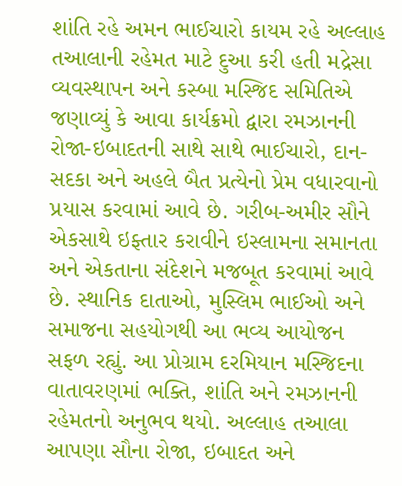શાંતિ રહે અમન ભાઈચારો કાયમ રહે અલ્લાહ તઆલાની રહેમત માટે દુઆ કરી હતી મદ્રેસા વ્યવસ્થાપન અને કસ્બા મસ્જિદ સમિતિએ જણાવ્યું કે આવા કાર્યક્રમો દ્વારા રમઝાનની રોજા-ઇબાદતની સાથે સાથે ભાઈચારો, દાન-સદકા અને અહલે બૈત પ્રત્યેનો પ્રેમ વધારવાનો પ્રયાસ કરવામાં આવે છે. ગરીબ-અમીર સૌને એકસાથે ઇફ્તાર કરાવીને ઇસ્લામના સમાનતા અને એકતાના સંદેશને મજબૂત કરવામાં આવે છે. સ્થાનિક દાતાઓ, મુસ્લિમ ભાઈઓ અને સમાજના સહયોગથી આ ભવ્ય આયોજન સફળ રહ્યું. આ પ્રોગ્રામ દરમિયાન મસ્જિદના વાતાવરણમાં ભક્તિ, શાંતિ અને રમઝાનની રહેમતનો અનુભવ થયો. અલ્લાહ તઆલા આપણા સૌના રોજા, ઇબાદત અને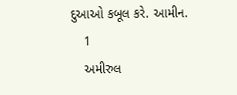દુઆઓ કબૂલ કરે. આમીન.
    1
    અમીરુલ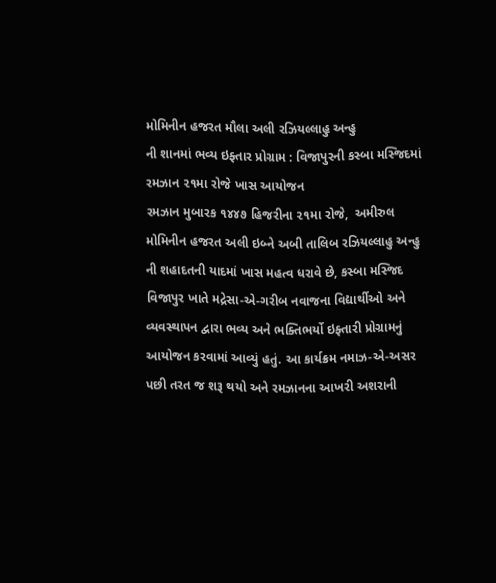મોમિનીન હજરત મૌલા અલી રઝિયલ્લાહુ અન્હુ
ની શાનમાં ભવ્ય ઇફ્તાર પ્રોગ્રામ : વિજાપુરની કસ્બા મસ્જિદમાં રમઝાન ૨૧મા રોજે ખાસ આયોજન
રમઝાન મુબારક ૧૪૪૭ હિજરીના ૨૧મા રોજે,  અમીરુલ મોમિનીન હજરત અલી ઇબ્ને અબી તાલિબ રઝિયલ્લાહુ અન્હુ
ની શહાદતની યાદમાં ખાસ મહત્વ ધરાવે છે, કસ્બા મસ્જિદ વિજાપુર ખાતે મદ્રેસા-એ-ગરીબ નવાજના વિદ્યાર્થીઓ અને વ્યવસ્થાપન દ્વારા ભવ્ય અને ભક્તિભર્યો ઇફ્તારી પ્રોગ્રામનું આયોજન કરવામાં આવ્યું હતું. આ કાર્યક્રમ નમાઝ-એ-અસર પછી તરત જ શરૂ થયો અને રમઝાનના આખરી અશરાની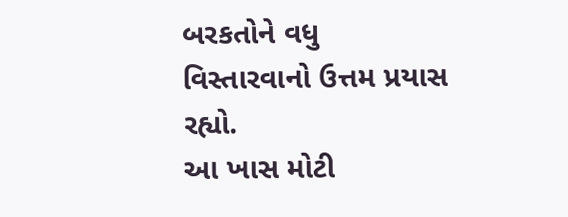બરકતોને વધુ વિસ્તારવાનો ઉત્તમ પ્રયાસ રહ્યો.
આ ખાસ મોટી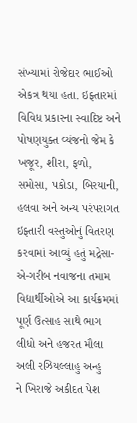સંખ્યામાં રોજેદાર ભાઈઓ એકત્ર થયા હતા. ઇફ્તારમાં વિવિધ પ્રકારના સ્વાદિષ્ટ અને પોષણયુક્ત વ્યંજનો જેમ કે ખજૂર, શીરા, ફળો, સમોસા, પકોડા, બિરયાની, હલવા અને અન્ય પરંપરાગત ઇફ્તારી વસ્તુઓનું વિતરણ કરવામાં આવ્યું હતું મદ્રેસા-એ-ગરીબ નવાજના તમામ વિદ્યાર્થીઓએ આ કાર્યક્રમમાં પૂર્ણ ઉત્સાહ સાથે ભાગ લીધો અને હજરત મૌલા અલી રઝિયલ્લાહુ અન્હુ
ને ખિરાજે અકીદત પેશ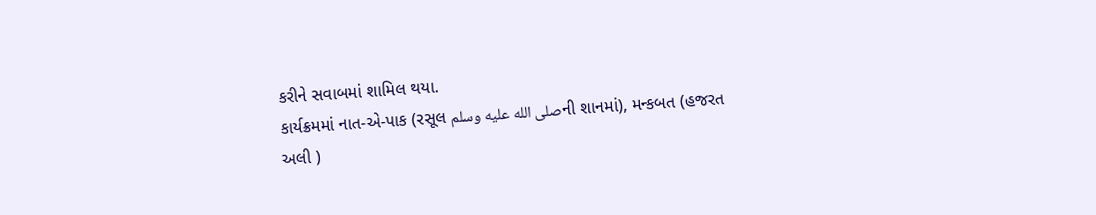કરીને સવાબમાં શામિલ થયા.
કાર્યક્રમમાં નાત-એ-પાક (રસૂલ صلى الله عليه وسلمની શાનમાં), મન્કબત (હજરત અલી )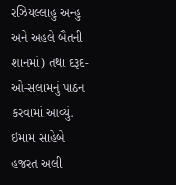રઝિયલ્લાહુ અન્હુ
અને અહલે બૈતની શાનમાં) તથા દરૂદ-ઓ-સલામનું પાઠન કરવામાં આવ્યું. ઇમામ સાહેબે હજરત અલી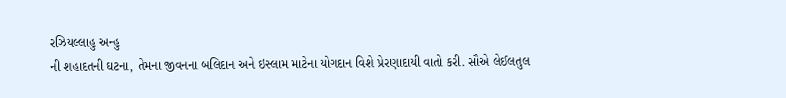રઝિયલ્લાહુ અન્હુ
ની શહાદતની ઘટના, તેમના જીવનના બલિદાન અને ઇસ્લામ માટેના યોગદાન વિશે પ્રેરણાદાયી વાતો કરી. સૌએ લેઈલતુલ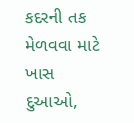કદરની તક મેળવવા માટે ખાસ દુઆઓ,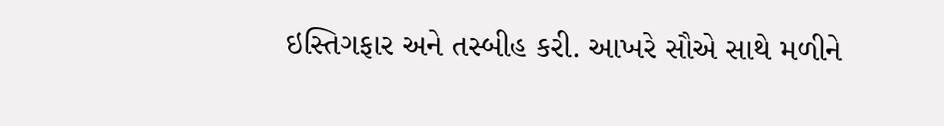ઇસ્તિગફાર અને તસ્બીહ કરી. આખરે સૌએ સાથે મળીને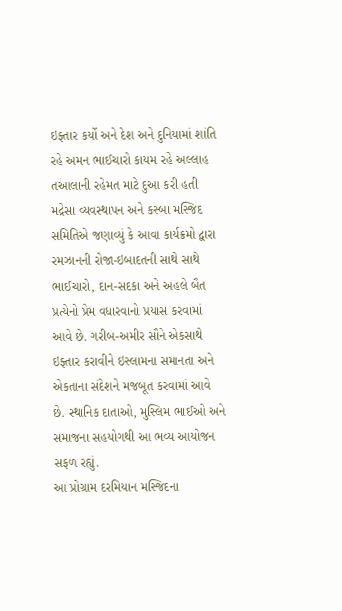ઇફ્તાર કર્યો અને દેશ અને દુનિયામાં શાંતિ રહે અમન ભાઈચારો કાયમ રહે અલ્લાહ તઆલાની રહેમત માટે દુઆ કરી હતી
મદ્રેસા વ્યવસ્થાપન અને કસ્બા મસ્જિદ સમિતિએ જણાવ્યું કે આવા કાર્યક્રમો દ્વારા રમઝાનની રોજા-ઇબાદતની સાથે સાથે ભાઈચારો, દાન-સદકા અને અહલે બૈત પ્રત્યેનો પ્રેમ વધારવાનો પ્રયાસ કરવામાં આવે છે. ગરીબ-અમીર સૌને એકસાથે ઇફ્તાર કરાવીને ઇસ્લામના સમાનતા અને એકતાના સંદેશને મજબૂત કરવામાં આવે છે. સ્થાનિક દાતાઓ, મુસ્લિમ ભાઈઓ અને સમાજના સહયોગથી આ ભવ્ય આયોજન સફળ રહ્યું.
આ પ્રોગ્રામ દરમિયાન મસ્જિદના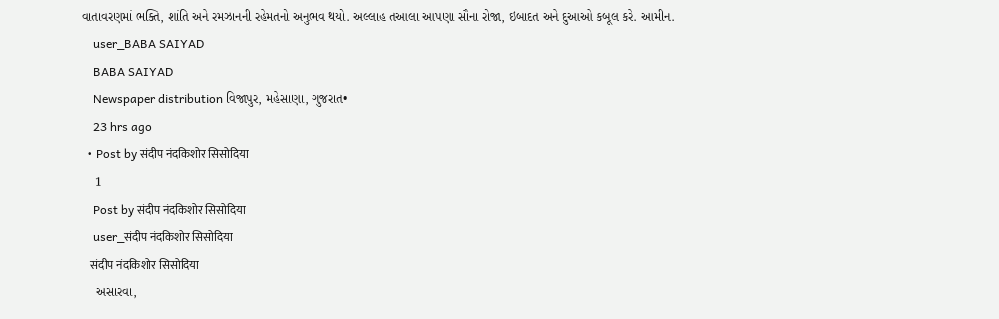વાતાવરણમાં ભક્તિ, શાંતિ અને રમઝાનની રહેમતનો અનુભવ થયો. અલ્લાહ તઆલા આપણા સૌના રોજા, ઇબાદત અને દુઆઓ કબૂલ કરે. આમીન.
    user_BABA SAIYAD
    BABA SAIYAD
    Newspaper distribution વિજાપુર, મહેસાણા, ગુજરાત•
    23 hrs ago
  • Post by संदीप नंदकिशोर सिसोदिया
    1
    Post by संदीप नंदकिशोर सिसोदिया
    user_संदीप नंदकिशोर सिसोदिया
    संदीप नंदकिशोर सिसोदिया
    અસારવા,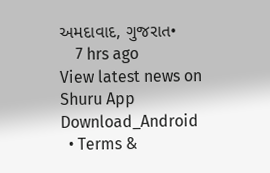અમદાવાદ, ગુજરાત•
    7 hrs ago
View latest news on Shuru App
Download_Android
  • Terms &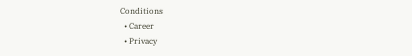Conditions
  • Career
  • Privacy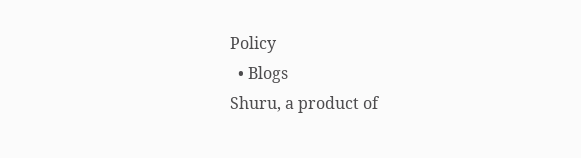Policy
  • Blogs
Shuru, a product of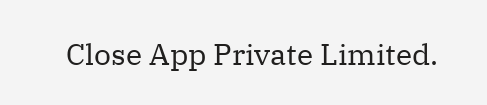Close App Private Limited.